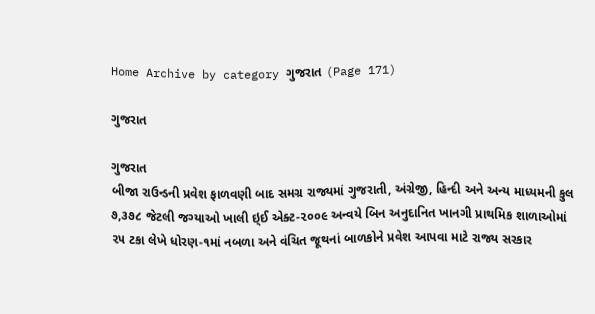Home Archive by category ગુજરાત (Page 171)

ગુજરાત

ગુજરાત
બીજા રાઉન્ડની પ્રવેશ ફાળવણી બાદ સમગ્ર રાજ્યમાં ગુજરાતી, અંગ્રેજી, હિન્દી અને અન્ય માધ્યમની કુલ ૭,૩૭૮ જેટલી જગ્યાઓ ખાલી ઇ્ઈ એક્ટ-૨૦૦૯ અન્વયે બિન અનુદાનિત ખાનગી પ્રાથમિક શાળાઓમાં ૨૫ ટકા લેખે ધોરણ-૧માં નબળા અને વંચિત જૂથનાં બાળકોને પ્રવેશ આપવા માટે રાજ્ય સરકાર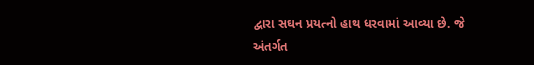દ્વારા સઘન પ્રયત્નો હાથ ધરવામાં આવ્યા છે. જે અંતર્ગત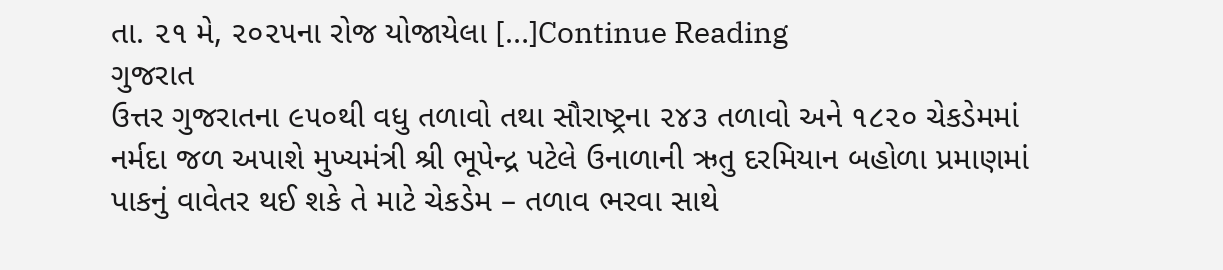તા. ૨૧ મે, ૨૦૨૫ના રોજ યોજાયેલા […]Continue Reading
ગુજરાત
ઉત્તર ગુજરાતના ૯૫૦થી વધુ તળાવો તથા સૌરાષ્ટ્રના ૨૪૩ તળાવો અને ૧૮૨૦ ચેકડેમમાં નર્મદા જળ અપાશે મુખ્યમંત્રી શ્રી ભૂપેન્દ્ર પટેલે ઉનાળાની ઋતુ દરમિયાન બહોળા પ્રમાણમાં પાકનું વાવેતર થઈ શકે તે માટે ચેકડેમ – તળાવ ભરવા સાથે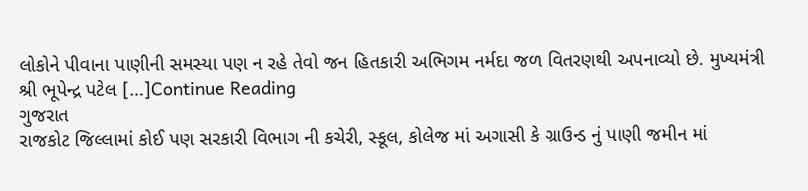લોકોને પીવાના પાણીની સમસ્યા પણ ન રહે તેવો જન હિતકારી અભિગમ નર્મદા જળ વિતરણથી અપનાવ્યો છે. મુખ્યમંત્રી શ્રી ભૂપેન્દ્ર પટેલ […]Continue Reading
ગુજરાત
રાજકોટ જિલ્લામાં કોઈ પણ સરકારી વિભાગ ની કચેરી, સ્કૂલ, કોલેજ માં અગાસી કે ગ્રાઉન્ડ નું પાણી જમીન માં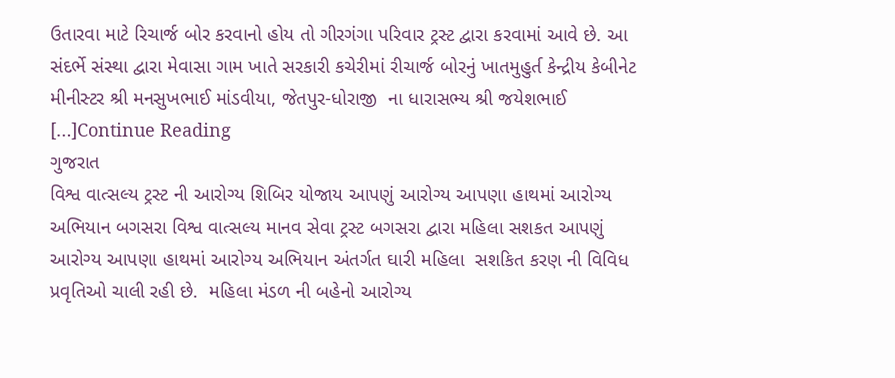ઉતારવા માટે રિચાર્જ બોર કરવાનો હોય તો ગીરગંગા પરિવાર ટ્રસ્ટ દ્વારા કરવામાં આવે છે. આ સંદર્ભે સંસ્થા દ્વારા મેવાસા ગામ ખાતે સરકારી કચેરીમાં રીચાર્જ બોરનું ખાતમુહુર્ત કેન્દ્રીય કેબીનેટ મીનીસ્ટર શ્રી મનસુખભાઈ માંડવીયા, જેતપુર-ધોરાજી  ના ધારાસભ્ય શ્રી જયેશભાઈ […]Continue Reading
ગુજરાત
વિશ્વ વાત્સલ્ય ટ્રસ્ટ ની આરોગ્ય શિબિર યોજાય આપણું આરોગ્ય આપણા હાથમાં આરોગ્ય અભિયાન બગસરા વિશ્વ વાત્સલ્ય માનવ સેવા ટ્રસ્ટ બગસરા દ્વારા મહિલા સશકત આપણું આરોગ્ય આપણા હાથમાં આરોગ્ય અભિયાન અંતર્ગત ઘારી મહિલા  સશકિત કરણ ની વિવિધ પ્રવૃતિઓ ચાલી રહી છે.  મહિલા મંડળ ની બહેનો આરોગ્ય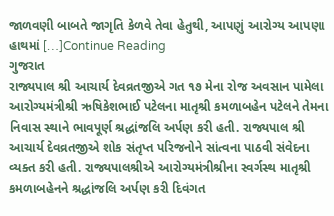જાળવણી બાબતે જાગૃતિ કેળવે તેવા હેતુથી, આપણું આરોગ્ય આપણા હાથમાં […]Continue Reading
ગુજરાત
રાજ્યપાલ શ્રી આચાર્ય દેવવ્રતજીએ ગત ૧૭ મેના રોજ અવસાન પામેલા આરોગ્યમંત્રીશ્રી ઋષિકેશભાઈ પટેલના માતૃશ્રી કમળાબહેન પટેલને તેમના નિવાસ સ્થાને ભાવપૂર્ણ શ્રદ્ધાંજલિ અર્પણ કરી હતી. રાજ્યપાલ શ્રી આચાર્ય દેવવ્રતજીએ શોક સંતૃપ્ત પરિજનોને સાંત્વના પાઠવી સંવેદના વ્યક્ત કરી હતી. રાજ્યપાલશ્રીએ આરોગ્યમંત્રીશ્રીના સ્વર્ગસ્થ માતૃશ્રી કમળાબહેનને શ્રદ્ધાંજલિ અર્પણ કરી દિવંગત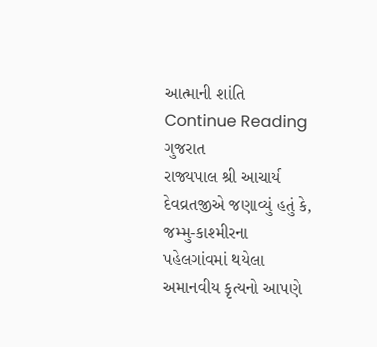આત્માની શાંતિ Continue Reading
ગુજરાત
રાજ્યપાલ શ્રી આચાર્ય દેવવ્રતજીએ જણાવ્યું હતું કે, જમ્મુ-કાશ્મીરના પહેલગાંવમાં થયેલા અમાનવીય કૃત્યનો આપણે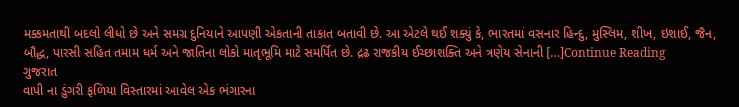મક્કમતાથી બદલો લીધો છે અને સમગ્ર દુનિયાને આપણી એકતાની તાકાત બતાવી છે. આ એટલે થઈ શક્યું કે, ભારતમાં વસનાર હિન્દુ, મુસ્લિમ, શીખ, ઇશાઈ, જૈન, બૌદ્ધ, પારસી સહિત તમામ ધર્મ અને જાતિના લોકો માતૃભૂમિ માટે સમર્પિત છે. દ્રઢ રાજકીય ઈચ્છાશક્તિ અને ત્રણેય સેનાની […]Continue Reading
ગુજરાત
વાપી ના ડુંગરી ફળિયા વિસ્તારમાં આવેલ એક ભંગારના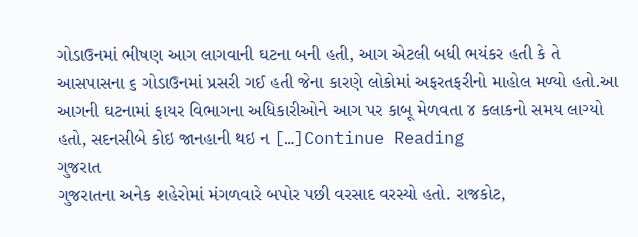ગોડાઉનમાં ભીષણ આગ લાગવાની ઘટના બની હતી, આગ એટલી બધી ભયંકર હતી કે તે આસપાસના ૬ ગોડાઉનમાં પ્રસરી ગઈ હતી જેના કારણે લોકોમાં અફરતફરીનો માહોલ મળ્યો હતો.આ આગની ઘટનામાં ફાયર વિભાગના અધિકારીઓને આગ પર કાબૂ મેળવતા ૪ કલાકનો સમય લાગ્યો હતો, સદનસીબે કોઇ જાનહાની થઇ ન […]Continue Reading
ગુજરાત
ગુજરાતના અનેક શહેરોમાં મંગળવારે બપોર પછી વરસાદ વરસ્યો હતો. રાજકોટ,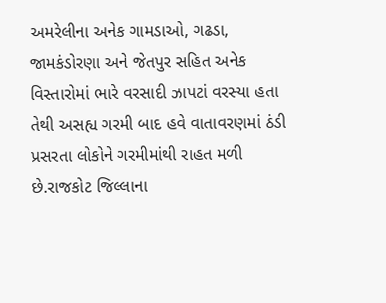અમરેલીના અનેક ગામડાઓ, ગઢડા, જામકંડોરણા અને જેતપુર સહિત અનેક વિસ્તારોમાં ભારે વરસાદી ઝાપટાં વરસ્યા હતા તેથી અસહ્ય ગરમી બાદ હવે વાતાવરણમાં ઠંડી પ્રસરતા લોકોને ગરમીમાંથી રાહત મળી છે.રાજકોટ જિલ્લાના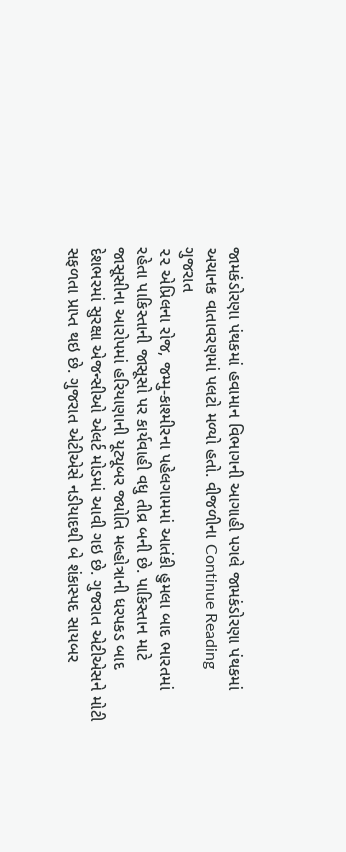જામકંડોરણા પંથકમાં હવામાન વિભાગની આગાહી પગલે જામકંડોરણા પંથકમાં અચાનક વાતાવરણમાં પલટો મળ્યો હતો. વીજળીના Continue Reading
ગુજરાત
૨૨ એપ્રિલના રોજ, જમ્મુ-કાશ્મીરના પહેલગામમાં આતંકી હુમલા બાદ ભારતમાં રહેતા પાકિસ્તાની જાસૂસો પર કાર્યવાહી વધુ તીવ્ર બની છે. પાકિસ્તાન માટે જાસૂસીના આરોપમાં હરિયાણાની યૂટ્યૂબર જ્યોતિ મલ્હોત્રાની ધરપકડ બાદ દેશભરમાં સુરક્ષા એજન્સીઓ એલર્ટ મોડમાં આવી ગઇ છે. ગુજરાત એટીએસને મોટી સફળતા પ્રાપ્ત થઇ છે. ગુજરાત એટીએસે નડીયાદથી બે શંકાસ્પદ સાયબર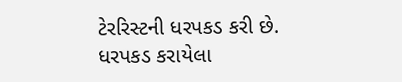ટેરરિસ્ટની ધરપકડ કરી છે. ધરપકડ કરાયેલા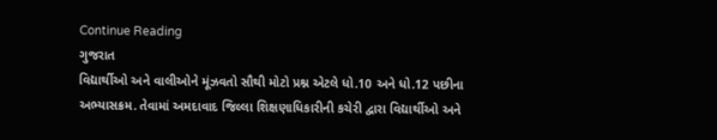Continue Reading
ગુજરાત
વિદ્યાર્થીઓ અને વાલીઓને મૂંઝવતો સૌથી મોટો પ્રશ્ન એટલે ધો.10 અને ધો.12 પછીના અભ્યાસક્રમ. તેવામાં અમદાવાદ જિલ્લા શિક્ષણાધિકારીની કચેરી દ્વારા વિદ્યાર્થીઓ અને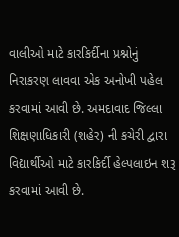વાલીઓ માટે કારકિર્દીના પ્રશ્નોનું નિરાકરણ લાવવા એક અનોખી પહેલ કરવામાં આવી છે. અમદાવાદ જિલ્લા શિક્ષણાધિકારી (શહેર) ની કચેરી દ્વારા વિદ્યાર્થીઓ માટે કારકિર્દી હેલ્પલાઇન શરૂ કરવામાં આવી છે.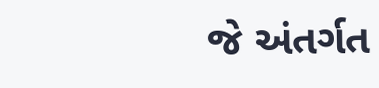જે અંતર્ગત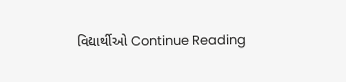વિદ્યાર્થીઓ Continue Reading